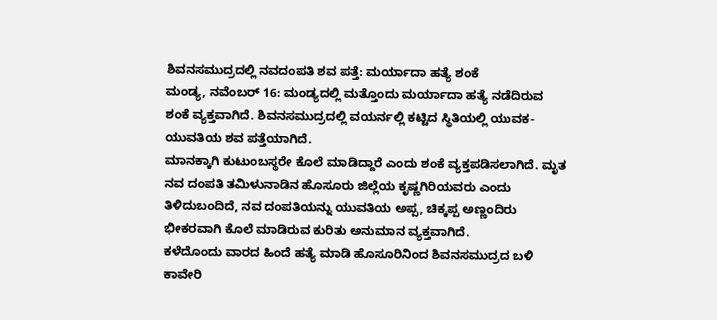ಶಿವನಸಮುದ್ರದಲ್ಲಿ ನವದಂಪತಿ ಶವ ಪತ್ತೆ: ಮರ್ಯಾದಾ ಹತ್ಯೆ ಶಂಕೆ
ಮಂಡ್ಯ, ನವೆಂಬರ್ 16: ಮಂಡ್ಯದಲ್ಲಿ ಮತ್ತೊಂದು ಮರ್ಯಾದಾ ಹತ್ಯೆ ನಡೆದಿರುವ ಶಂಕೆ ವ್ಯಕ್ತವಾಗಿದೆ. ಶಿವನಸಮುದ್ರದಲ್ಲಿ ವಯರ್ನಲ್ಲಿ ಕಟ್ಟಿದ ಸ್ಥಿತಿಯಲ್ಲಿ ಯುವಕ-ಯುವತಿಯ ಶವ ಪತ್ತೆಯಾಗಿದೆ.
ಮಾನಕ್ಕಾಗಿ ಕುಟುಂಬಸ್ಥರೇ ಕೊಲೆ ಮಾಡಿದ್ದಾರೆ ಎಂದು ಶಂಕೆ ವ್ಯಕ್ತಪಡಿಸಲಾಗಿದೆ. ಮೃತ ನವ ದಂಪತಿ ತಮಿಳುನಾಡಿನ ಹೊಸೂರು ಜಿಲ್ಲೆಯ ಕೃಷ್ಣಗಿರಿಯವರು ಎಂದು ತಿಳಿದುಬಂದಿದೆ, ನವ ದಂಪತಿಯನ್ನು ಯುವತಿಯ ಅಪ್ಪ, ಚಿಕ್ಕಪ್ಪ ಅಣ್ಣಂದಿರು ಭೀಕರವಾಗಿ ಕೊಲೆ ಮಾಡಿರುವ ಕುರಿತು ಅನುಮಾನ ವ್ಯಕ್ತವಾಗಿದೆ.
ಕಳೆದೊಂದು ವಾರದ ಹಿಂದೆ ಹತ್ಯೆ ಮಾಡಿ ಹೊಸೂರಿನಿಂದ ಶಿವನಸಮುದ್ರದ ಬಳಿ ಕಾವೇರಿ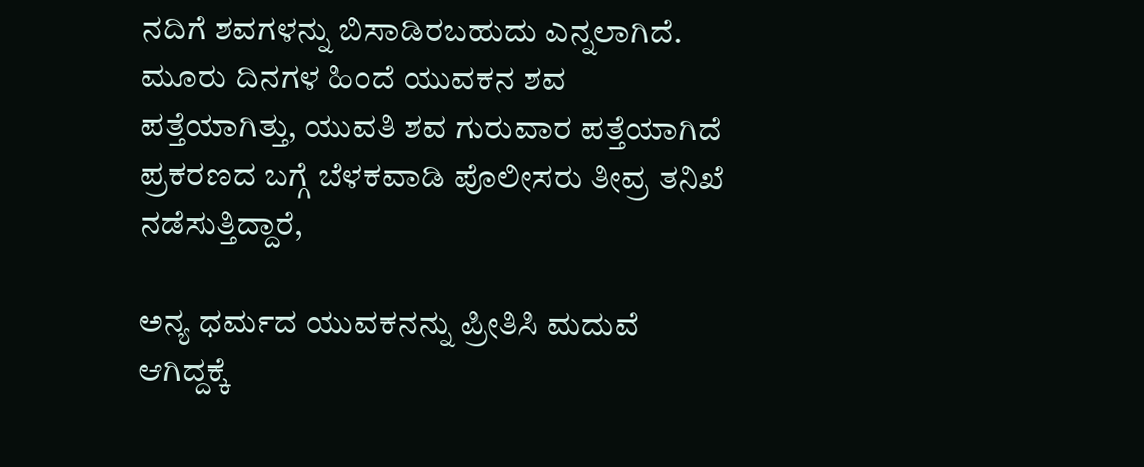ನದಿಗೆ ಶವಗಳನ್ನು ಬಿಸಾಡಿರಬಹುದು ಎನ್ನಲಾಗಿದೆ. ಮೂರು ದಿನಗಳ ಹಿಂದೆ ಯುವಕನ ಶವ ಪತ್ತೆಯಾಗಿತ್ತು, ಯುವತಿ ಶವ ಗುರುವಾರ ಪತ್ತೆಯಾಗಿದೆ ಪ್ರಕರಣದ ಬಗ್ಗೆ ಬೆಳಕವಾಡಿ ಪೊಲೀಸರು ತೀವ್ರ ತನಿಖೆ ನಡೆಸುತ್ತಿದ್ದಾರೆ,

ಅನ್ಯ ಧರ್ಮದ ಯುವಕನನ್ನು ಪ್ರೀತಿಸಿ ಮದುವೆ ಆಗಿದ್ದಕ್ಕೆ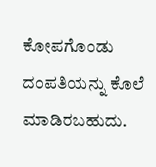ಕೋಪಗೊಂಡು ದಂಪತಿಯನ್ನು ಕೊಲೆ ಮಾಡಿರಬಹುದು.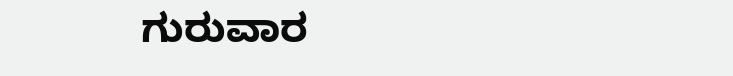ಗುರುವಾರ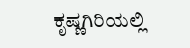ಕೃಷ್ಣಗಿರಿಯಲ್ಲಿ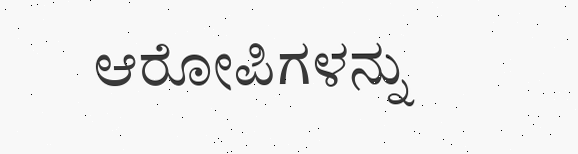ಆರೋಪಿಗಳನ್ನು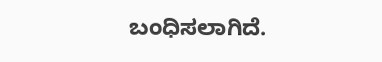ಬಂಧಿಸಲಾಗಿದೆ.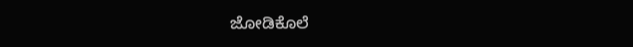ಜೋಡಿಕೊಲೆ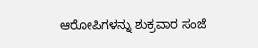ಆರೋಪಿಗಳನ್ನು ಶುಕ್ರವಾರ ಸಂಜೆ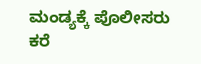ಮಂಡ್ಯಕ್ಕೆ ಪೊಲೀಸರು ಕರೆ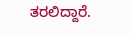ತರಲಿದ್ದಾರೆ.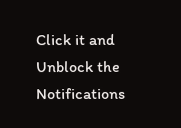Click it and Unblock the Notifications